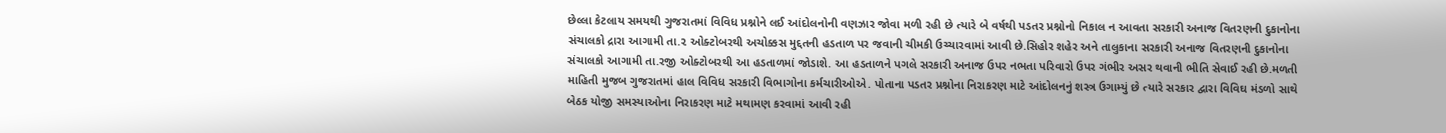છેલ્લા કેટલાય સમયથી ગુજરાતમાં વિવિધ પ્રશ્નોને લઈ આંદોલનોની વણઝાર જોવા મળી રહી છે ત્યારે બે વર્ષથી પડતર પ્રશ્નોનો નિકાલ ન આવતા સરકારી અનાજ વિતરણની દુકાનોના સંચાલકો દ્રારા આગામી તા.૨ ઓક્ટોબરથી અચોક્કસ મુદ્દતની હડતાળ પર જવાની ચીમકી ઉચ્ચારવામાં આવી છે.સિહોર શહેર અને તાલુકાના સરકારી અનાજ વિતરણની દુકાનોના સંચાલકો આગામી તા.રજી ઓક્ટોબરથી આ હડતાળમાં જોડાશે. આ હડતાળને પગલે સરકારી અનાજ ઉપર નભતા પરિવારો ઉપર ગંભીર અસર થવાની ભીતિ સેવાઈ રહી છે.મળતી માહિતી મુજબ ગુજરાતમાં હાલ વિવિધ સરકારી વિભાગોના કર્મચારીઓએ. પોતાના પડતર પ્રશ્નોના નિરાકરણ માટે આંદોલનનું શસ્ત્ર ઉગામ્યું છે ત્યારે સરકાર દ્વારા વિવિઘ મંડળો સાથે બેઠક યોજી સમસ્યાઓના નિરાકરણ માટે મથામણ કરવામાં આવી રહી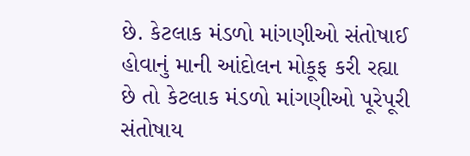છે. કેટલાક મંડળો માંગણીઓ સંતોષાઈ હોવાનું માની આંદોલન મોકૂફ કરી રહ્યા છે તો કેટલાક મંડળો માંગણીઓ પૂરેપૂરી સંતોષાય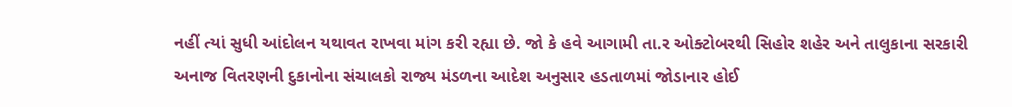નહીં ત્યાં સુધી આંદોલન યથાવત રાખવા માંગ કરી રહ્યા છે. જો કે હવે આગામી તા.ર ઓક્ટોબરથી સિહોર શહેર અને તાલુકાના સરકારી અનાજ વિતરણની દુકાનોના સંચાલકો રાજ્ય મંડળના આદેશ અનુસાર હડતાળમાં જોડાનાર હોઈ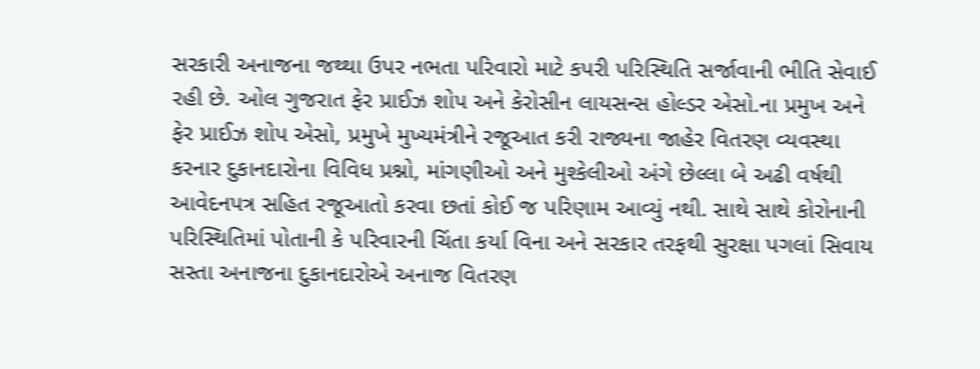સરકારી અનાજના જથ્થા ઉપર નભતા પરિવારો માટે કપરી પરિસ્થિતિ સર્જાવાની ભીતિ સેવાઈ રહી છે. ઓલ ગુજરાત ફેર પ્રાઈઝ શોપ અને કેરોસીન લાયસન્સ હોલ્ડર એસો.ના પ્રમુખ અને ફેર પ્રાઈઝ શોપ એસો, પ્રમુખે મુખ્યમંત્રીને રજૂઆત કરી રાજ્યના જાહેર વિતરણ વ્યવસ્થા કરનાર દુકાનદારોના વિવિધ પ્રશ્નો, માંગણીઓ અને મુશ્કેલીઓ અંગે છેલ્લા બે અઢી વર્ષથી આવેદનપત્ર સહિત રજૂઆતો કરવા છતાં કોઈ જ પરિણામ આવ્યું નથી. સાથે સાથે કોરોનાની પરિસ્થિતિમાં પોતાની કે પરિવારની ચિંતા કર્યા વિના અને સરકાર તરફથી સુરક્ષા પગલાં સિવાય સસ્તા અનાજના દુકાનદારોએ અનાજ વિતરણ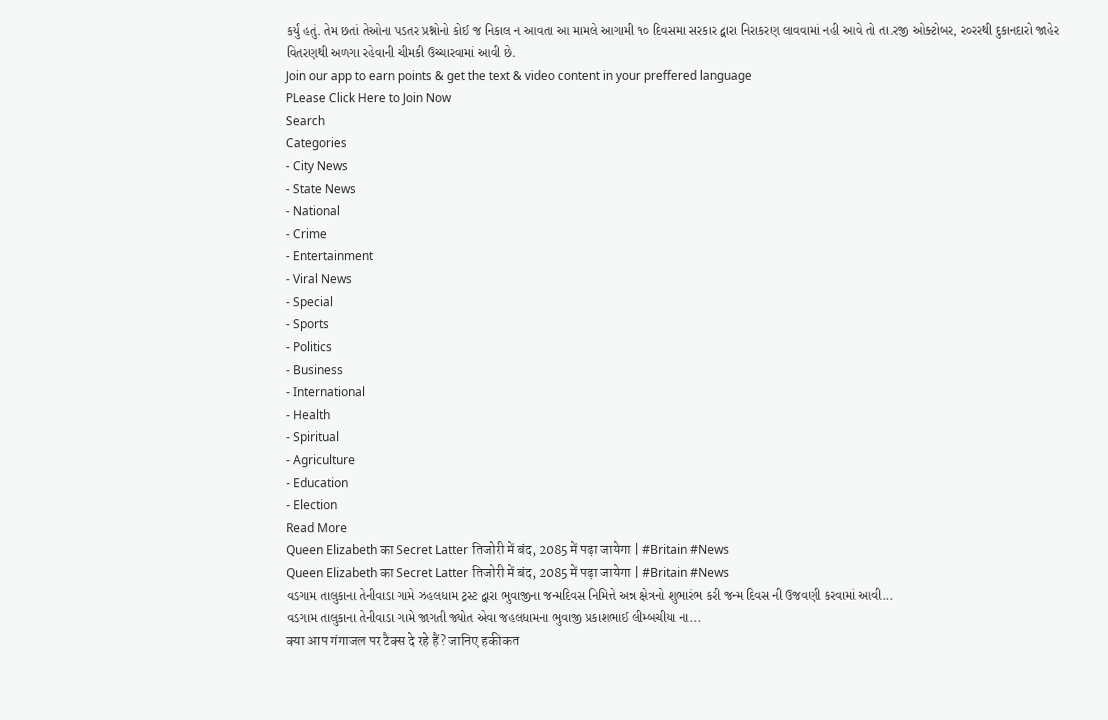કર્યું હતું. તેમ છતાં તેઓના પડતર પ્રશ્નોનો કોઈ જ નિકાલ ન આવતા આ મામલે આગામી ૧૦ દિવસમા સરકાર દ્વારા નિરાકરણ લાવવામાં નહી આવે તો તા.રજી ઓક્ટોબર, ર૦રરથી દુકાનદારો જાહેર વિતરણથી અળગા રહેવાની ચીમકી ઉચ્ચારવામાં આવી છે.
Join our app to earn points & get the text & video content in your preffered language
PLease Click Here to Join Now
Search
Categories
- City News
- State News
- National
- Crime
- Entertainment
- Viral News
- Special
- Sports
- Politics
- Business
- International
- Health
- Spiritual
- Agriculture
- Education
- Election
Read More
Queen Elizabeth का Secret Latter तिजोरी में बंद, 2085 में पढ़ा जायेगा | #Britain #News
Queen Elizabeth का Secret Latter तिजोरी में बंद, 2085 में पढ़ा जायेगा | #Britain #News
વડગામ તાલુકાના તેનીવાડા ગામે ઝહલધામ ટ્રસ્ટ દ્વારા ભુવાજીના જન્મદિવસ નિમિત્તે અન્ન ક્ષેત્રનો શુભારંભ કરી જન્મ દિવસ ની ઉજવણી કરવામાં આવી...
વડગામ તાલુકાના તેનીવાડા ગામે જાગતી જ્યોત એવા જહલધામના ભુવાજી પ્રકાશભાઈ લીમ્બચીયા ના...
क्या आप गंगाजल पर टैक्स दे रहे हैं? जानिए हकीकत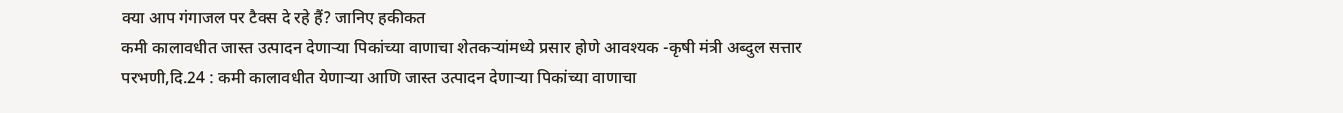क्या आप गंगाजल पर टैक्स दे रहे हैं? जानिए हकीकत
कमी कालावधीत जास्त उत्पादन देणाऱ्या पिकांच्या वाणाचा शेतकऱ्यांमध्ये प्रसार होणे आवश्यक -कृषी मंत्री अब्दुल सत्तार
परभणी,दि.24 : कमी कालावधीत येणाऱ्या आणि जास्त उत्पादन देणाऱ्या पिकांच्या वाणाचा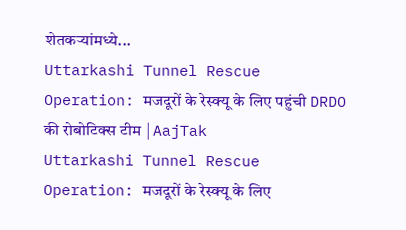शेतकऱ्यांमध्ये...
Uttarkashi Tunnel Rescue Operation: मजदूरों के रेस्क्यू के लिए पहुंची DRDO की रोबोटिक्स टीम | AajTak
Uttarkashi Tunnel Rescue Operation: मजदूरों के रेस्क्यू के लिए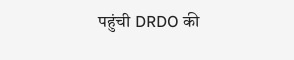पहुंची DRDO की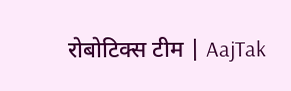रोबोटिक्स टीम | AajTak